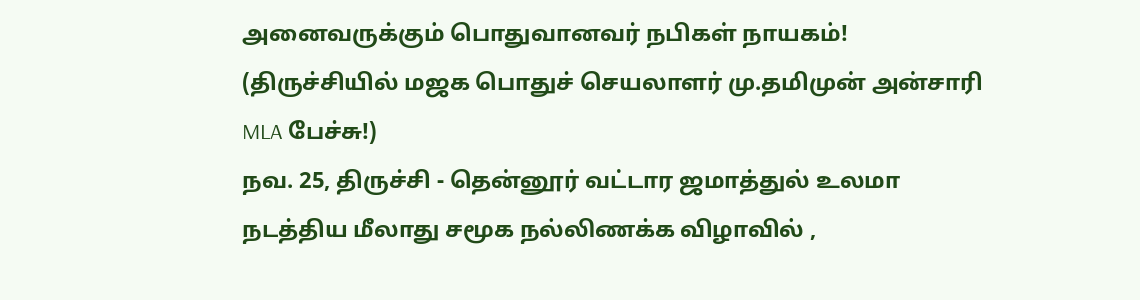அனைவருக்கும் பொதுவானவர் நபிகள் நாயகம்! (திருச்சியில் மஜக பொதுச் செயலாளர் மு.தமிமுன் அன்சாரி MLA பேச்சு!)
நவ. 25, திருச்சி - தென்னூர் வட்டார ஜமாத்துல் உலமா நடத்திய மீலாது சமூக நல்லிணக்க விழாவில் ,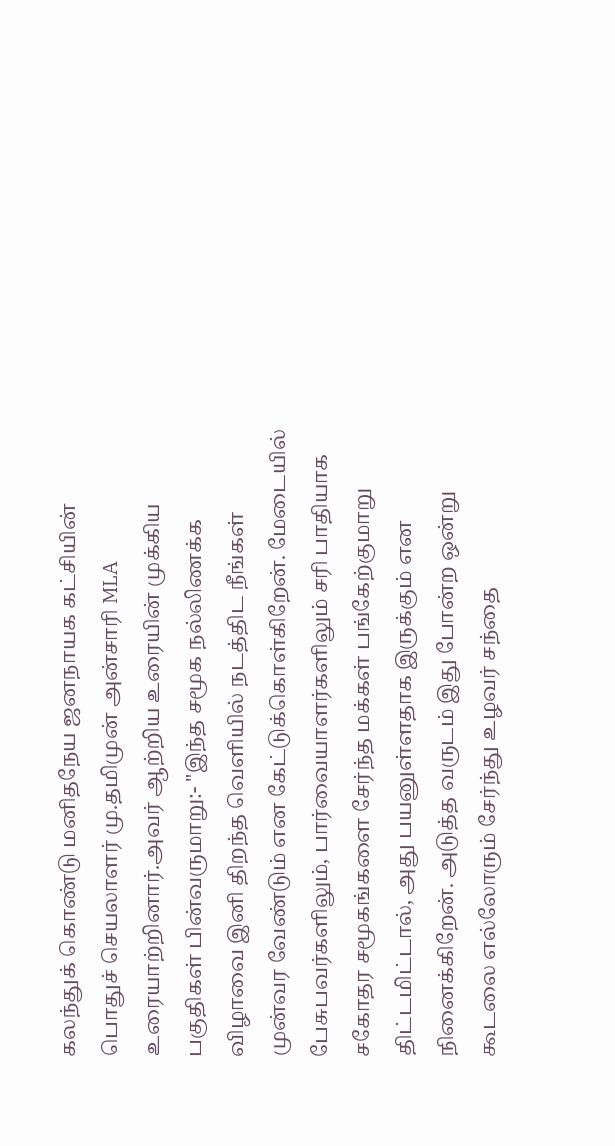கலந்துக் கொண்டு மனிதநேய ஜனநாயக கட்சியின் பொதுச் செயலாளர் மு.தமிமுன் அன்சாரி MLA உரையாற்றினார்.அவர் ஆற்றிய உரையின் முக்கிய பகுதிகள் பின்வருமாறு:- "இந்த சமூக நல்லிணக்க விழாவை இனி திறந்த வெளியில் நடத்திட நீங்கள் முன்வர வேண்டும் என கேட்டுக்கொள்கிறேன். மேடையில் பேசுபவர்களிலும், பார்வையாளர்களிலும் சரி பாதியாக சகோதர சமூகங்களை சேர்ந்த மக்கள் பங்கேற்குமாறு திட்டமிட்டால், அது பயனுள்ளதாக இருக்கும் என நினைக்கிறேன். அடுத்த வருடம் இது போன்ற ஒன்று கூடலை எல்லோரும் சேர்ந்து உழவர் சந்தை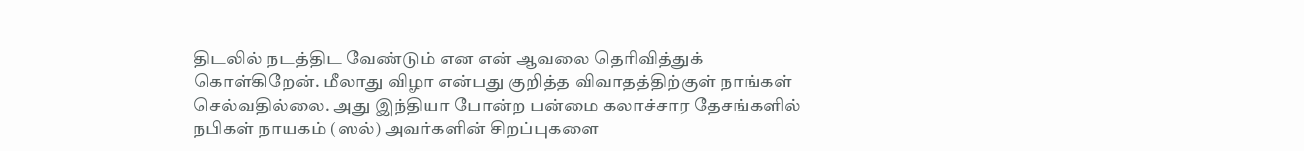திடலில் நடத்திட வேண்டும் என என் ஆவலை தெரிவித்துக் கொள்கிறேன். மீலாது விழா என்பது குறித்த விவாதத்திற்குள் நாங்கள் செல்வதில்லை. அது இந்தியா போன்ற பன்மை கலாச்சார தேசங்களில் நபிகள் நாயகம் (ஸல்) அவர்களின் சிறப்புகளை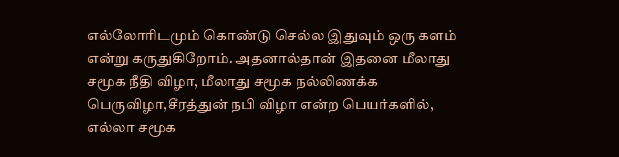எல்லோரிடமும் கொண்டு செல்ல இதுவும் ஒரு களம் என்று கருதுகிறோம். அதனால்தான் இதனை மீலாது சமூக நீதி விழா, மீலாது சமூக நல்லிணக்க பெருவிழா,சீரத்துன் நபி விழா என்ற பெயர்களில், எல்லா சமூக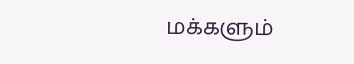மக்களும்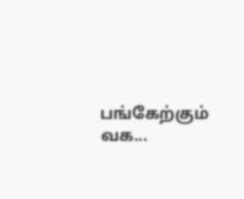பங்கேற்கும் வக...